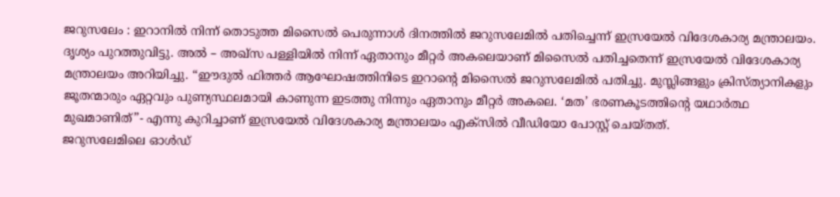ജറുസലേം : ഇറാനിൽ നിന്ന് തൊടുത്ത മിസൈൽ പെരുന്നാൾ ദിനത്തിൽ ജറുസലേമിൽ പതിച്ചെന്ന് ഇസ്രയേൽ വിദേശകാര്യ മന്ത്രാലയം. ദൃശ്യം പുറത്തുവിട്ടു. അൽ – അഖ്സ പള്ളിയിൽ നിന്ന് ഏതാനും മീറ്റർ അകലെയാണ് മിസൈൽ പതിച്ചതെന്ന് ഇസ്രയേൽ വിദേശകാര്യ മന്ത്രാലയം അറിയിച്ചു. “ഈദുൽ ഫിത്തർ ആഘോഷത്തിനിടെ ഇറാന്റെ മിസൈൽ ജറുസലേമിൽ പതിച്ചു. മുസ്ലിങ്ങളും ക്രിസ്ത്യാനികളും ജൂതന്മാരും ഏറ്റവും പുണ്യസ്ഥലമായി കാണുന്ന ഇടത്തു നിന്നും ഏതാനും മീറ്റർ അകലെ. ‘മത’ ഭരണകൂടത്തിന്റെ യഥാർത്ഥ മുഖമാണിത്”- എന്നു കുറിച്ചാണ് ഇസ്രയേൽ വിദേശകാര്യ മന്ത്രാലയം എക്സിൽ വീഡിയോ പോസ്റ്റ് ചെയ്തത്.
ജറുസലേമിലെ ഓൾഡ്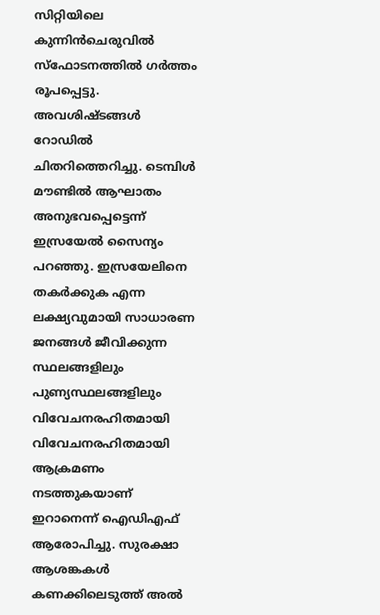സിറ്റിയിലെ കുന്നിൻചെരുവിൽ സ്ഫോടനത്തിൽ ഗർത്തം രൂപപ്പെട്ടു. അവശിഷ്ടങ്ങൾ റോഡിൽ ചിതറിത്തെറിച്ചു. ടെമ്പിൾ മൗണ്ടിൽ ആഘാതം അനുഭവപ്പെട്ടെന്ന് ഇസ്രയേൽ സൈന്യം പറഞ്ഞു. ഇസ്രയേലിനെ തകർക്കുക എന്ന ലക്ഷ്യവുമായി സാധാരണ ജനങ്ങൾ ജീവിക്കുന്ന സ്ഥലങ്ങളിലും പുണ്യസ്ഥലങ്ങളിലും വിവേചനരഹിതമായി വിവേചനരഹിതമായി ആക്രമണം നടത്തുകയാണ് ഇറാനെന്ന് ഐഡിഎഫ് ആരോപിച്ചു. സുരക്ഷാ ആശങ്കകൾ കണക്കിലെടുത്ത് അൽ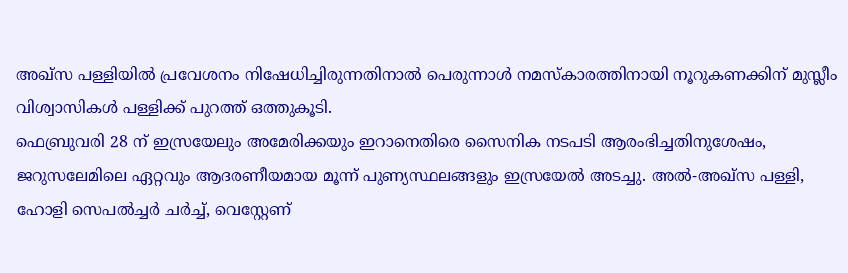അഖ്സ പള്ളിയിൽ പ്രവേശനം നിഷേധിച്ചിരുന്നതിനാൽ പെരുന്നാൾ നമസ്കാരത്തിനായി നൂറുകണക്കിന് മുസ്ലീം വിശ്വാസികൾ പള്ളിക്ക് പുറത്ത് ഒത്തുകൂടി.
ഫെബ്രുവരി 28 ന് ഇസ്രയേലും അമേരിക്കയും ഇറാനെതിരെ സൈനിക നടപടി ആരംഭിച്ചതിനുശേഷം, ജറുസലേമിലെ ഏറ്റവും ആദരണീയമായ മൂന്ന് പുണ്യസ്ഥലങ്ങളും ഇസ്രയേൽ അടച്ചു. അൽ-അഖ്സ പള്ളി, ഹോളി സെപൽച്ചർ ചർച്ച്, വെസ്റ്റേണ്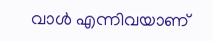വാൾ എന്നിവയാണ്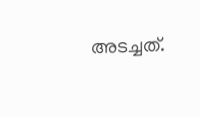അടച്ചത്.